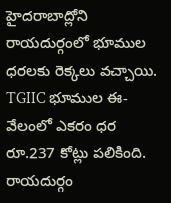హైదరాబాద్లోని రాయదుర్గంలో భూముల ధరలకు రెక్కలు వచ్చాయి. TGIIC భూముల ఈ-వేలంలో ఎకరం ధర రూ.237 కోట్లు పలికింది. రాయదుర్గం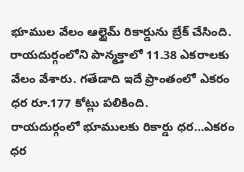భూముల వేలం ఆల్టైమ్ రికార్డును బ్రేక్ చేసింది. రాయదుర్గంలోని పాన్మక్తాలో 11.38 ఎకరాలకు వేలం వేశారు. గతేడాది ఇదే ప్రాంతంలో ఎకరం ధర రూ.177 కోట్లు పలికింది.
రాయదుర్గంలో భూములకు రికార్డు ధర…ఎకరం ధర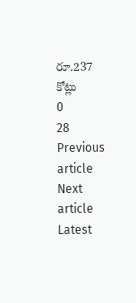రూ.237 కోట్లు
0
28
Previous article
Next article
Latest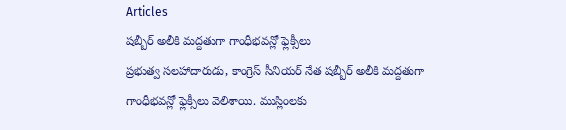Articles
షబ్బీర్ అలీకి మద్దతుగా గాంధీభవన్లో ఫ్లెక్సీలు
ప్రభుత్వ సలహాదారుడు, కాంగ్రెస్ సీనియర్ నేత షబ్బీర్ అలీకి మద్దతుగా గాంధీభవన్లో ఫ్లెక్సీలు వెలిశాయి. ముస్లింలకు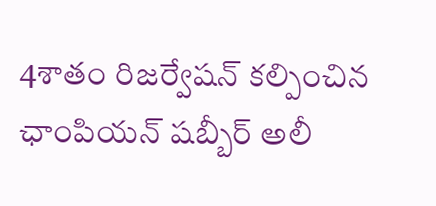4శాతం రిజర్వేషన్ కల్పించిన ఛాంపియన్ షబ్బీర్ అలీ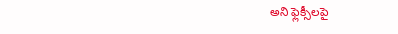అని ఫ్లెక్సీలపై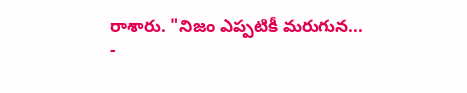రాశారు. "నిజం ఎప్పటికీ మరుగున...
-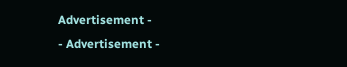Advertisement -
- Advertisement -